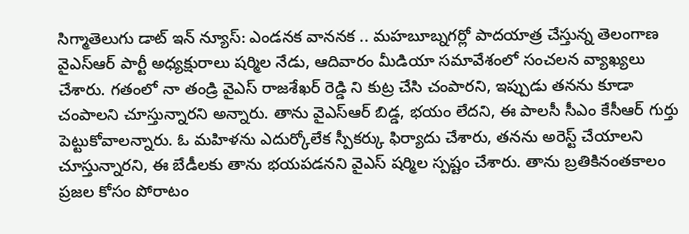సిగ్మాతెలుగు డాట్ ఇన్ న్యూస్: ఎండనక వాననక .. మహబూబ్నగర్లో పాదయాత్ర చేస్తున్న తెలంగాణ వైఎస్ఆర్ పార్టీ అధ్యక్షురాలు షర్మిల నేడు, ఆదివారం మీడియా సమావేశంలో సంచలన వ్యాఖ్యలు చేశారు. గతంలో నా తండ్రి వైఎస్ రాజశేఖర్ రెడ్డి ని కుట్ర చేసి చంపారని, ఇప్పుడు తనను కూడా చంపాలని చూస్తున్నారని అన్నారు. తాను వైఎస్ఆర్ బిడ్డ, భయం లేదని, ఈ పాలసీ సీఎం కేసీఆర్ గుర్తు పెట్టుకోవాలన్నారు. ఓ మహిళను ఎదుర్కోలేక స్పీకర్కు ఫిర్యాదు చేశారు, తనను అరెస్ట్ చేయాలని చూస్తున్నారని, ఈ బేడీలకు తాను భయపడనని వైఎస్ షర్మిల స్పష్టం చేశారు. తాను బ్రతికినంతకాలం ప్రజల కోసం పోరాటం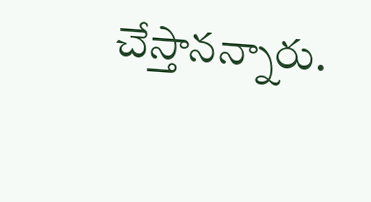చేస్తానన్నారు.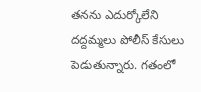తనను ఎదుర్కోలేని దద్దమ్మలు పోలీస్ కేసులు పెడుతున్నారు. గతంలో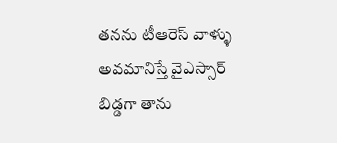తనను టీఆరెస్ వాళ్ళు అవమానిస్తే వైఎస్సార్ బిడ్డగా తాను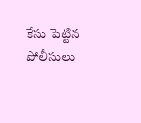కేసు పెట్టిన పోలీసులు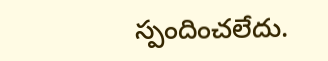స్పందించలేదు.